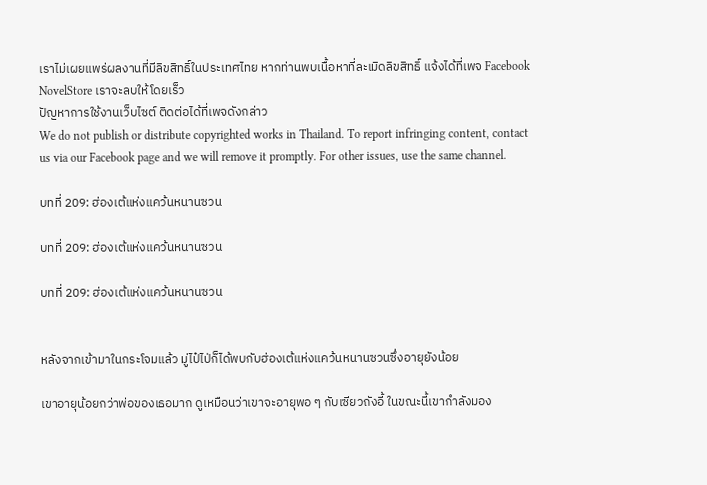เราไม่เผยแพร่ผลงานที่มีลิขสิทธิ์ในประเทศไทย หากท่านพบเนื้อหาที่ละเมิดลิขสิทธิ์ แจ้งได้ที่เพจ Facebook NovelStore เราจะลบให้โดยเร็ว
ปัญหาการใช้งานเว็บไซต์ ติดต่อได้ที่เพจดังกล่าว
We do not publish or distribute copyrighted works in Thailand. To report infringing content, contact us via our Facebook page and we will remove it promptly. For other issues, use the same channel.

บทที่ 209: ฮ่องเต้แห่งแคว้นหนานซวน

บทที่ 209: ฮ่องเต้แห่งแคว้นหนานซวน

บทที่ 209: ฮ่องเต้แห่งแคว้นหนานซวน


หลังจากเข้ามาในกระโจมแล้ว มู่ไป๋ไป่ก็ได้พบกับฮ่องเต้แห่งแคว้นหนานซวนซึ่งอายุยังน้อย

เขาอายุน้อยกว่าพ่อของเธอมาก ดูเหมือนว่าเขาจะอายุพอ ๆ กับเซียวถังอี้ ในขณะนี้เขากำลังมอง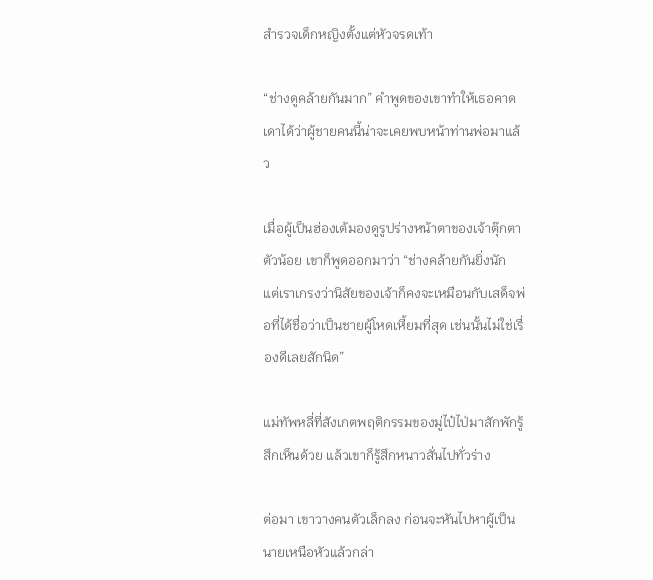สำรวจเด็กหญิงตั้งแต่หัวจรดเท้า

“ช่างดูคล้ายกันมาก” คำพูดของเขาทำให้เธอคาดเดาได้ว่าผู้ชายคนนี้น่าจะเคยพบหน้าท่านพ่อมาแล้ว

เมื่อผู้เป็นฮ่องเต้มองดูรูปร่างหน้าตาของเจ้าตุ๊กตาตัวน้อย เขาก็พูดออกมาว่า “ช่างคล้ายกันยิ่งนัก แต่เราเกรงว่านิสัยของเจ้าก็คงจะเหมือนกับเสด็จพ่อที่ได้ชื่อว่าเป็นชายผู้โหดเหี้ยมที่สุด เช่นนั้นไม่ใช่เรื่องดีเลยสักนิด”

แม่ทัพหลี่ที่สังเกตพฤติกรรมของมู่ไป๋ไป่มาสักพักรู้สึกเห็นด้วย แล้วเขาก็รู้สึกหนาวสั่นไปทั่วร่าง

ต่อมา เขาวางคนตัวเล็กลง ก่อนจะหันไปหาผู้เป็นนายเหนือหัวแล้วกล่า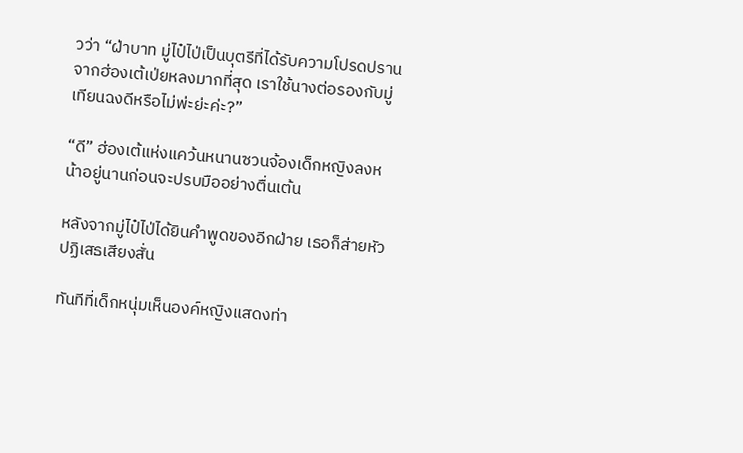วว่า “ฝ่าบาท มู่ไป๋ไป่เป็นบุตรีที่ได้รับความโปรดปรานจากฮ่องเต้เป่ยหลงมากที่สุด เราใช้นางต่อรองกับมู่เทียนฉงดีหรือไม่พ่ะย่ะค่ะ?”

“ดี” ฮ่องเต้แห่งแคว้นหนานซวนจ้องเด็กหญิงลงหน้าอยู่นานก่อนจะปรบมืออย่างตื่นเต้น

หลังจากมู่ไป๋ไป่ได้ยินคำพูดของอีกฝ่าย เธอก็ส่ายหัวปฏิเสธเสียงสั่น

ทันทีที่เด็กหนุ่มเห็นองค์หญิงแสดงท่า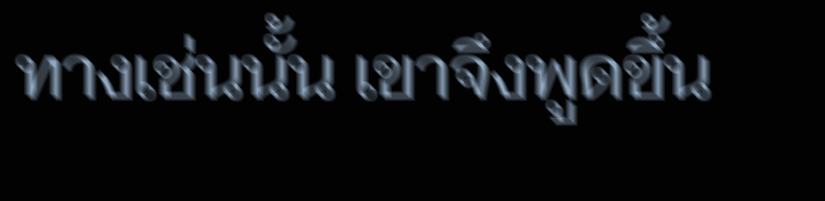ทางเช่นนั้น เขาจึงพูดขึ้น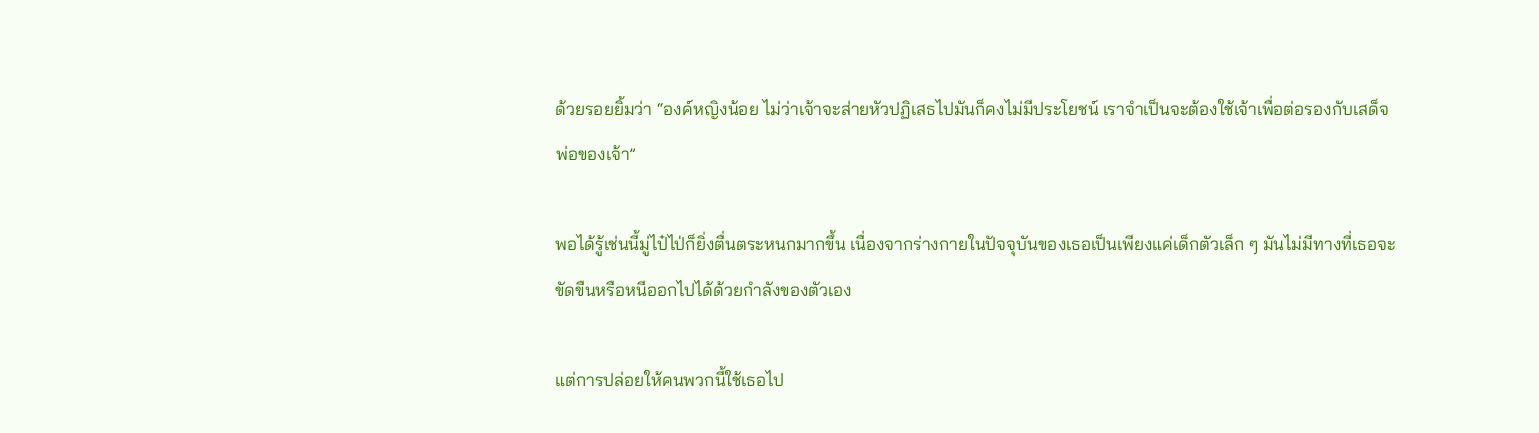ด้วยรอยยิ้มว่า “องค์หญิงน้อย ไม่ว่าเจ้าจะส่ายหัวปฏิเสธไปมันก็คงไม่มีประโยชน์ เราจำเป็นจะต้องใช้เจ้าเพื่อต่อรองกับเสด็จพ่อของเจ้า”

พอได้รู้เช่นนี้มู่ไป๋ไป่ก็ยิ่งตื่นตระหนกมากขึ้น เนื่องจากร่างกายในปัจจุบันของเธอเป็นเพียงแค่เด็กตัวเล็ก ๆ มันไม่มีทางที่เธอจะขัดขืนหรือหนีออกไปได้ด้วยกำลังของตัวเอง

แต่การปล่อยให้คนพวกนี้ใช้เธอไป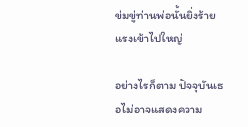ข่มขู่ท่านพ่อนั้นยิ่งร้ายแรงเข้าไปใหญ่

อย่างไรก็ตาม ปัจจุบันเธอไม่อาจแสดงความ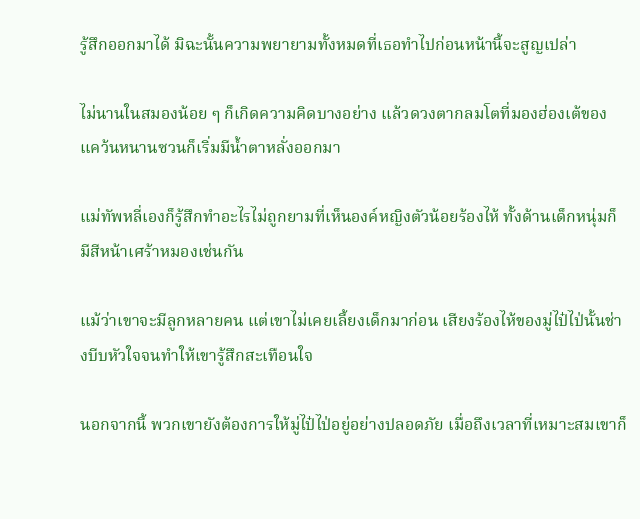รู้สึกออกมาได้ มิฉะนั้นความพยายามทั้งหมดที่เธอทำไปก่อนหน้านี้จะสูญเปล่า

ไม่นานในสมองน้อย ๆ ก็เกิดความคิดบางอย่าง แล้วดวงตากลมโตที่มองฮ่องเต้ของแคว้นหนานซวนก็เริ่มมีน้ำตาหลั่งออกมา

แม่ทัพหลี่เองก็รู้สึกทำอะไรไม่ถูกยามที่เห็นองค์หญิงตัวน้อยร้องไห้ ทั้งด้านเด็กหนุ่มก็มีสีหน้าเศร้าหมองเช่นกัน

แม้ว่าเขาจะมีลูกหลายคน แต่เขาไม่เคยเลี้ยงเด็กมาก่อน เสียงร้องไห้ของมู่ไป๋ไป่นั้นช่างบีบหัวใจจนทำให้เขารู้สึกสะเทือนใจ

นอกจากนี้ พวกเขายังต้องการให้มู่ไป๋ไป่อยู่อย่างปลอดภัย เมื่อถึงเวลาที่เหมาะสมเขาก็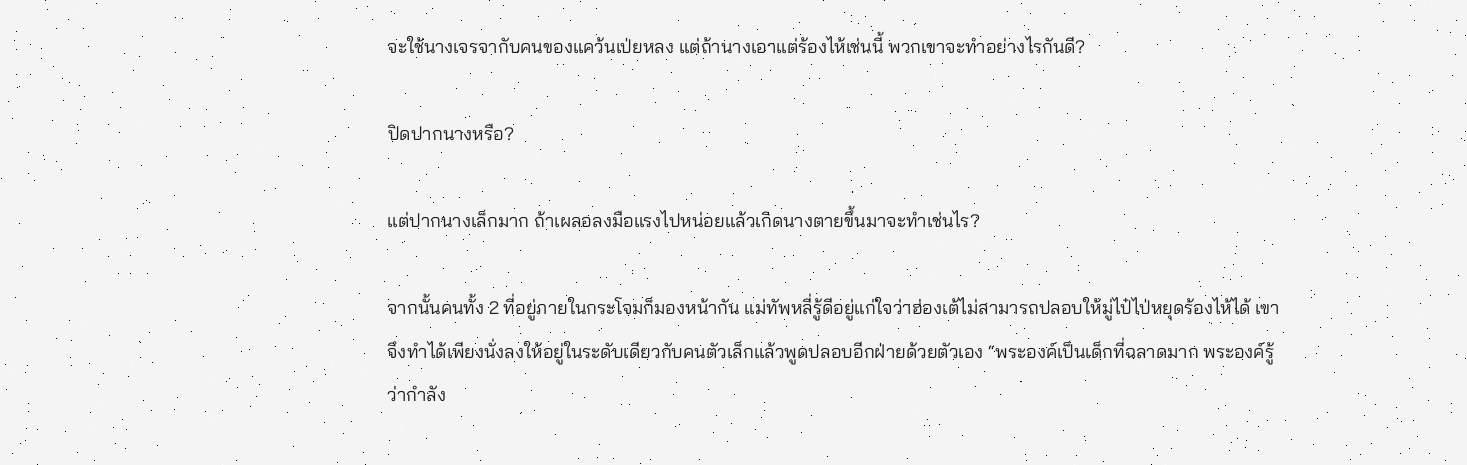จะใช้นางเจรจากับคนของแคว้นเป่ยหลง แต่ถ้านางเอาแต่ร้องไห้เช่นนี้ พวกเขาจะทำอย่างไรกันดี?

ปิดปากนางหรือ?

แต่ปากนางเล็กมาก ถ้าเผลอลงมือแรงไปหน่อยแล้วเกิดนางตายขึ้นมาจะทำเช่นไร?

จากนั้นคนทั้ง 2 ที่อยู่ภายในกระโจมก็มองหน้ากัน แม่ทัพหลี่รู้ดีอยู่แก่ใจว่าฮ่องเต้ไม่สามารถปลอบให้มู่ไป๋ไป่หยุดร้องไห้ได้ เขาจึงทำได้เพียงนั่งลงให้อยู่ในระดับเดียวกับคนตัวเล็กแล้วพูดปลอบอีกฝ่ายด้วยตัวเอง “พระองค์เป็นเด็กที่ฉลาดมาก พระองค์รู้ว่ากำลัง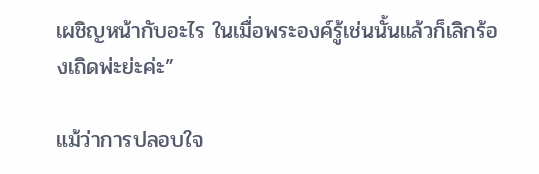เผชิญหน้ากับอะไร ในเมื่อพระองค์รู้เช่นนั้นแล้วก็เลิกร้องเถิดพ่ะย่ะค่ะ”

แม้ว่าการปลอบใจ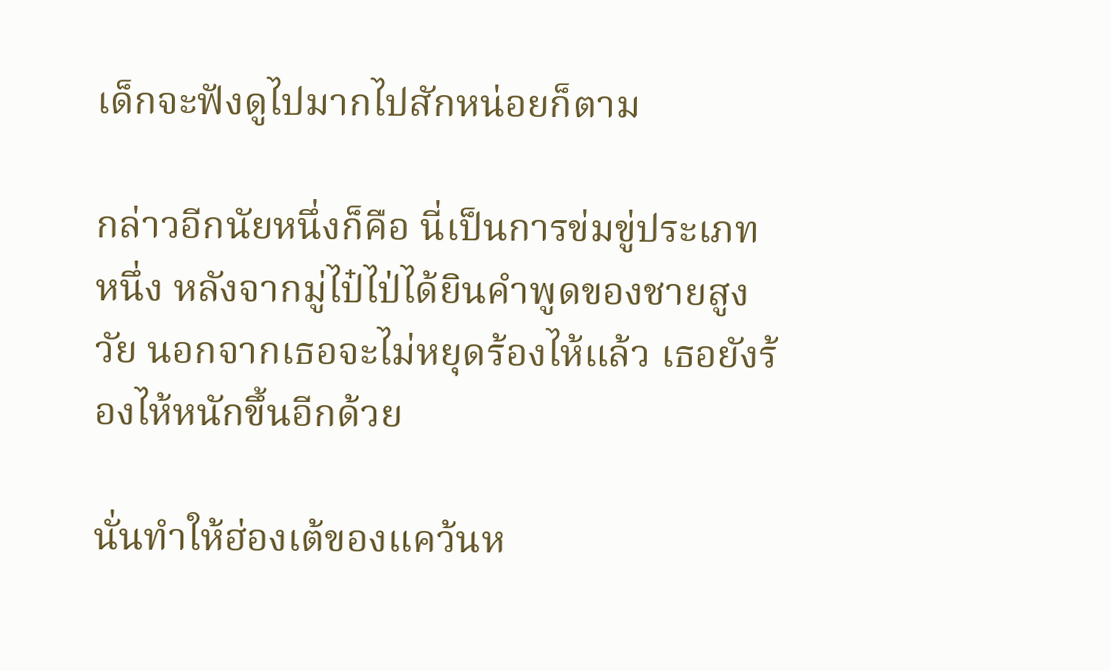เด็กจะฟังดูไปมากไปสักหน่อยก็ตาม

กล่าวอีกนัยหนึ่งก็คือ นี่เป็นการข่มขู่ประเภทหนึ่ง หลังจากมู่ไป๋ไป่ได้ยินคำพูดของชายสูงวัย นอกจากเธอจะไม่หยุดร้องไห้แล้ว เธอยังร้องไห้หนักขึ้นอีกด้วย

นั่นทำให้ฮ่องเต้ของแคว้นห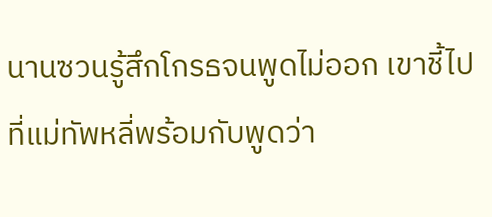นานซวนรู้สึกโกรธจนพูดไม่ออก เขาชี้ไปที่แม่ทัพหลี่พร้อมกับพูดว่า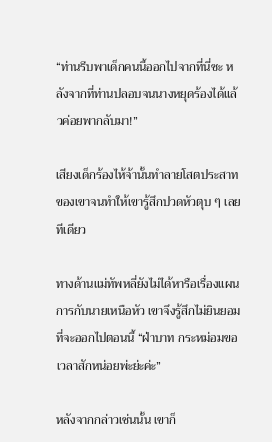“ท่านรีบพาเด็กคนนี้ออกไปจากที่นี่ซะ หลังจากที่ท่านปลอบจนนางหยุดร้องได้แล้วค่อยพากลับมา!”

เสียงเด็กร้องไห้จ้านั้นทำลายโสตประสาทของเขาจนทำให้เขารู้สึกปวดหัวตุบ ๆ เลยทีเดียว

ทางด้านแม่ทัพหลี่ยังไม่ได้หารือเรื่องแผนการกับนายเหนือหัว เขาจึงรู้สึกไม่ยินยอมที่จะออกไปตอนนี้ “ฝ่าบาท กระหม่อมขอเวลาสักหน่อยพ่ะย่ะค่ะ”

หลังจากกล่าวเช่นนั้น เขาก็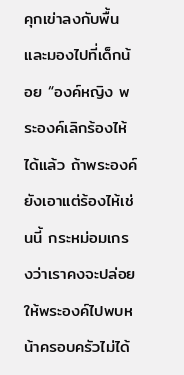คุกเข่าลงกับพื้นและมองไปที่เด็กน้อย “องค์หญิง พระองค์เลิกร้องไห้ได้แล้ว ถ้าพระองค์ยังเอาแต่ร้องไห้เช่นนี้ กระหม่อมเกรงว่าเราคงจะปล่อยให้พระองค์ไปพบหน้าครอบครัวไม่ได้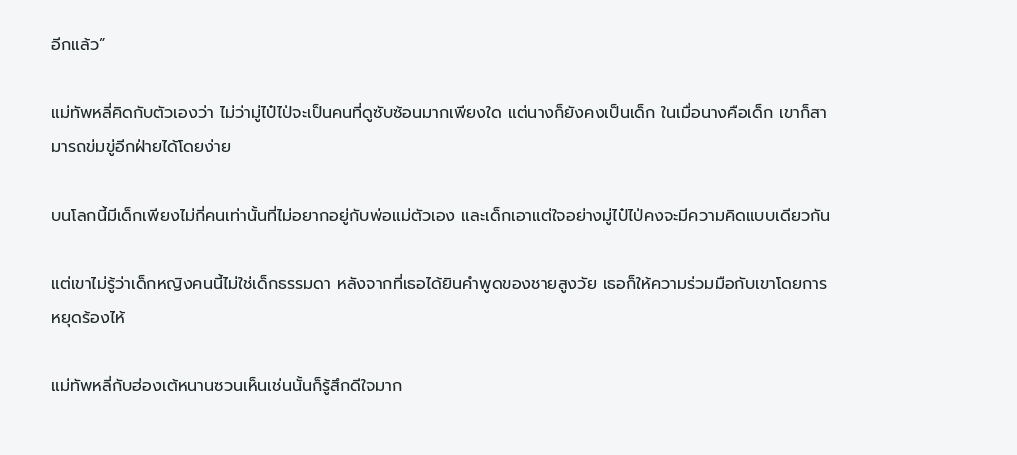อีกแล้ว”

แม่ทัพหลี่คิดกับตัวเองว่า ไม่ว่ามู่ไป๋ไป่จะเป็นคนที่ดูซับซ้อนมากเพียงใด แต่นางก็ยังคงเป็นเด็ก ในเมื่อนางคือเด็ก เขาก็สามารถข่มขู่อีกฝ่ายได้โดยง่าย

บนโลกนี้มีเด็กเพียงไม่กี่คนเท่านั้นที่ไม่อยากอยู่กับพ่อแม่ตัวเอง และเด็กเอาแต่ใจอย่างมู่ไป๋ไป่คงจะมีความคิดแบบเดียวกัน

แต่เขาไม่รู้ว่าเด็กหญิงคนนี้ไม่ใช่เด็กธรรมดา หลังจากที่เธอได้ยินคำพูดของชายสูงวัย เธอก็ให้ความร่วมมือกับเขาโดยการหยุดร้องไห้

แม่ทัพหลี่กับฮ่องเต้หนานซวนเห็นเช่นนั้นก็รู้สึกดีใจมาก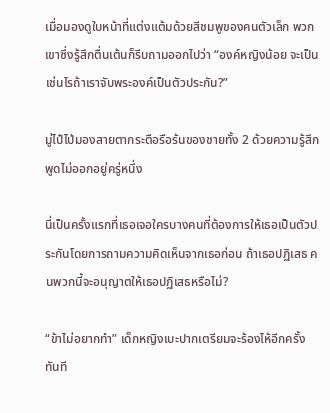เมื่อมองดูใบหน้าที่แต่งแต้มด้วยสีชมพูของคนตัวเล็ก พวกเขาซึ่งรู้สึกตื่นเต้นก็รีบถามออกไปว่า “องค์หญิงน้อย จะเป็นเช่นไรถ้าเราจับพระองค์เป็นตัวประกัน?”

มู่ไป๋ไป่มองสายตากระตือรือร้นของชายทั้ง 2 ด้วยความรู้สึกพูดไม่ออกอยู่ครู่หนึ่ง

นี่เป็นครั้งแรกที่เธอเจอใครบางคนที่ต้องการให้เธอเป็นตัวประกันโดยการถามความคิดเห็นจากเธอก่อน ถ้าเธอปฏิเสธ คนพวกนี้จะอนุญาตให้เธอปฏิเสธหรือไม่?

“ข้าไม่อยากทำ” เด็กหญิงเบะปากเตรียมจะร้องไห้อีกครั้งทันที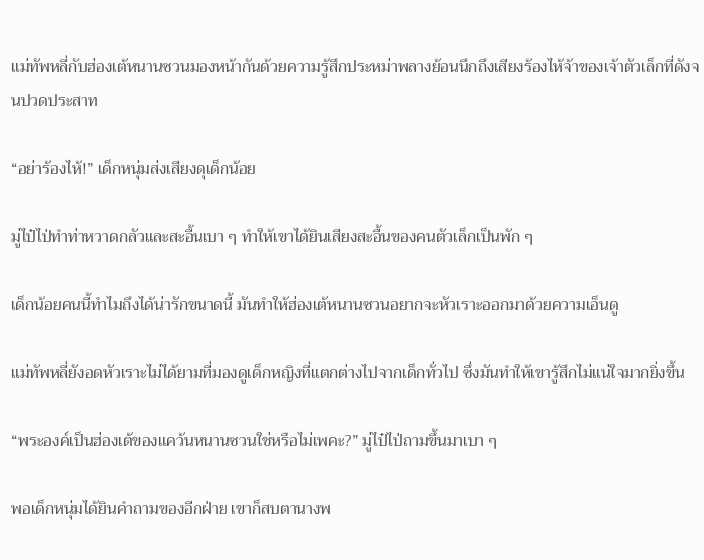แม่ทัพหลี่กับฮ่องเต้หนานซวนมองหน้ากันด้วยความรู้สึกประหม่าพลางย้อนนึกถึงเสียงร้องไห้จ้าของเจ้าตัวเล็กที่ดังจนปวดประสาท

“อย่าร้องไห้!” เด็กหนุ่มส่งเสียงดุเด็กน้อย

มู่ไป๋ไป่ทำท่าหวาดกลัวและสะอื้นเบา ๆ ทำให้เขาได้ยินเสียงสะอื้นของคนตัวเล็กเป็นพัก ๆ

เด็กน้อยคนนี้ทำไมถึงได้น่ารักขนาดนี้ มันทำให้ฮ่องเต้หนานซวนอยากจะหัวเราะออกมาด้วยความเอ็นดู

แม่ทัพหลี่ยังอดหัวเราะไม่ได้ยามที่มองดูเด็กหญิงที่แตกต่างไปจากเด็กทั่วไป ซึ่งมันทำให้เขารู้สึกไม่แน่ใจมากยิ่งขึ้น

“พระองค์เป็นฮ่องเต้ของแคว้นหนานซวนใช่หรือไม่เพคะ?” มู่ไป๋ไป่ถามขึ้นมาเบา ๆ

พอเด็กหนุ่มได้ยินคำถามของอีกฝ่าย เขาก็สบตานางพ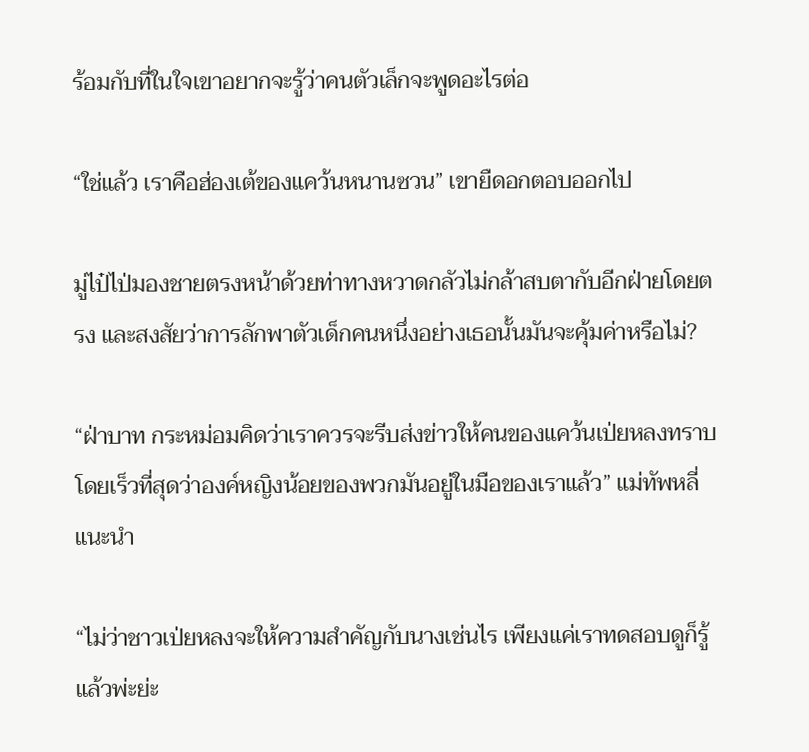ร้อมกับที่ในใจเขาอยากจะรู้ว่าคนตัวเล็กจะพูดอะไรต่อ

“ใช่แล้ว เราคือฮ่องเต้ของแคว้นหนานซวน” เขายืดอกตอบออกไป

มู่ไป๋ไป่มองชายตรงหน้าด้วยท่าทางหวาดกลัวไม่กล้าสบตากับอีกฝ่ายโดยตรง และสงสัยว่าการลักพาตัวเด็กคนหนึ่งอย่างเธอนั้นมันจะคุ้มค่าหรือไม่?

“ฝ่าบาท กระหม่อมคิดว่าเราควรจะรีบส่งข่าวให้คนของแคว้นเป่ยหลงทราบโดยเร็วที่สุดว่าองค์หญิงน้อยของพวกมันอยู่ในมือของเราแล้ว” แม่ทัพหลี่แนะนำ

“ไม่ว่าชาวเป่ยหลงจะให้ความสำคัญกับนางเช่นไร เพียงแค่เราทดสอบดูก็รู้แล้วพ่ะย่ะ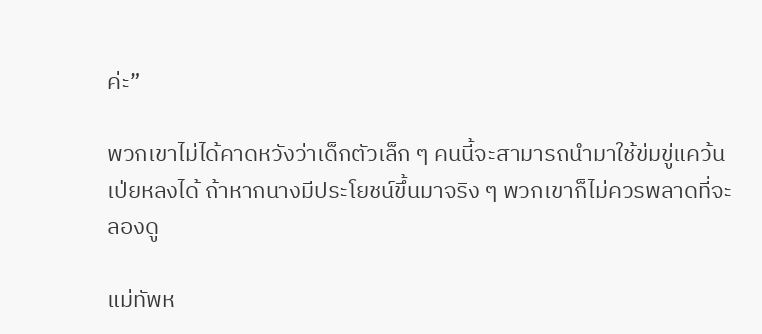ค่ะ”

พวกเขาไม่ได้คาดหวังว่าเด็กตัวเล็ก ๆ คนนี้จะสามารถนำมาใช้ข่มขู่แคว้นเป่ยหลงได้ ถ้าหากนางมีประโยชน์ขึ้นมาจริง ๆ พวกเขาก็ไม่ควรพลาดที่จะลองดู

แม่ทัพห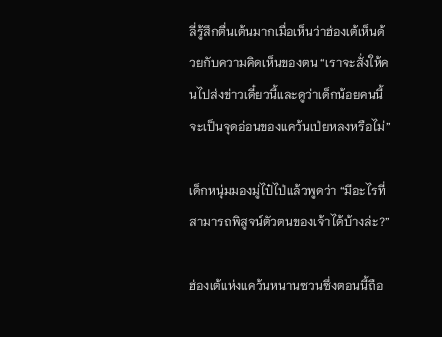ลี่รู้สึกตื่นเต้นมากเมื่อเห็นว่าฮ่องเต้เห็นด้วยกับความคิดเห็นของตน “เราจะสั่งให้คนไปส่งข่าวเดี๋ยวนี้และดูว่าเด็กน้อยคนนี้จะเป็นจุดอ่อนของแคว้นเป่ยหลงหรือไม่”

เด็กหนุ่มมองมู่ไป๋ไป่แล้วพูดว่า “มีอะไรที่สามารถพิสูจน์ตัวตนของเจ้าได้บ้างล่ะ?”

ฮ่องเต้แห่งแคว้นหนานซวนซึ่งตอนนี้ถือ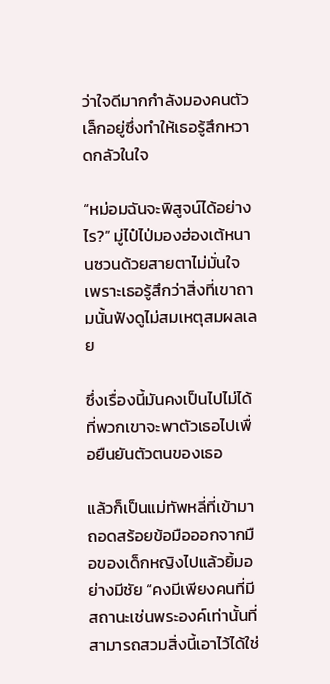ว่าใจดีมากกำลังมองคนตัวเล็กอยู่ซึ่งทำให้เธอรู้สึกหวาดกลัวในใจ

“หม่อมฉันจะพิสูจน์ได้อย่างไร?” มู่ไป๋ไป่มองฮ่องเต้หนานซวนด้วยสายตาไม่มั่นใจ เพราะเธอรู้สึกว่าสิ่งที่เขาถามนั้นฟังดูไม่สมเหตุสมผลเลย

ซึ่งเรื่องนี้มันคงเป็นไปไม่ได้ที่พวกเขาจะพาตัวเธอไปเพื่อยืนยันตัวตนของเธอ

แล้วก็เป็นแม่ทัพหลี่ที่เข้ามาถอดสร้อยข้อมือออกจากมือของเด็กหญิงไปแล้วยิ้มอย่างมีชัย “คงมีเพียงคนที่มีสถานะเช่นพระองค์เท่านั้นที่สามารถสวมสิ่งนี้เอาไว้ได้ใช่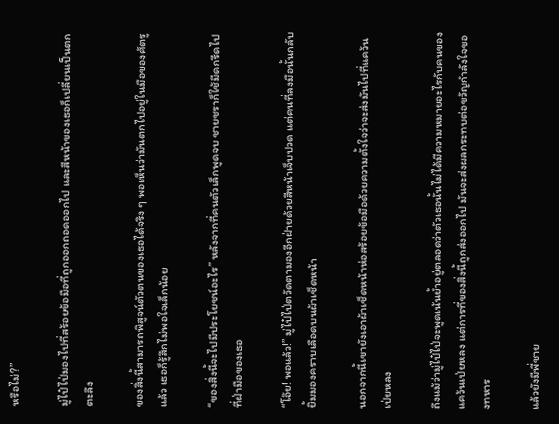หรือไม่?”

มู่ไป๋ไป่มองไปที่สร้อยข้อมือที่ถูกออกถอดออกไป และสีหน้าของเธอก็เปลี่ยนเป็นตกตะลึง

ของสิ่งนี้สามารถพิสูจน์ตัวตนของเธอได้จริง ๆ พอเห็นว่ามันตกไปอยู่ในมือของศัตรูแล้ว เธอก็รู้สึกไม่พอใจเล็กน้อย

“ของสิ่งนี้จะไปมีประโยชน์อะไร” หลังจากที่คนตัวเล็กพูดจบ ชายชราก็ใช้มีดกรีดไปที่ฝ่ามือของเธอ

“โอ๊ย! พอแล้ว!” มู่ไป๋ไป่ตวัดตามองอีกฝ่ายด้วยสีหน้าเจ็บปวด แต่คนที่ลงมือนั้นกลับยิ้มมองคราบเลือดบนผ้าเช็ดหน้า

นอกจากนี้เขายังเอาผ้าเช็ดหน้าห่อสร้อยข้อมือด้วยความตั้งใจว่าจะส่งมันไปที่แคว้นเป่ยหลง

ถึงแม้ว่ามู่ไป๋ไป่จะพูดเน้นย้ำอยู่ตลอดว่าตัวเธอนั้นไม่ได้มีความหมายอะไรกับคนของแคว้นเป่ยหลง แต่การที่ของสิ่งนี้ถูกส่งออกไป มันจะส่งผลกระทบต่อขวัญกำลังใจของทหาร

แล้วยังมีพี่ชาย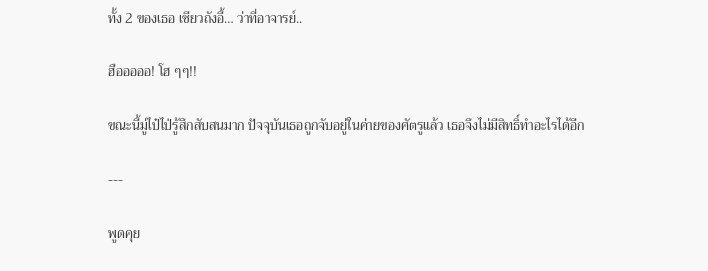ทั้ง 2 ของเธอ เซียวถังอี้… ว่าที่อาจารย์..

ฮือออออ! โฮ ๆๆ!!

ขณะนี้มู่ไป๋ไป่รู้สึกสับสนมาก ปัจจุบันเธอถูกจับอยู่ในค่ายของศัตรูแล้ว เธอจึงไม่มีสิทธิ์ทำอะไรได้อีก

---

พูดคุย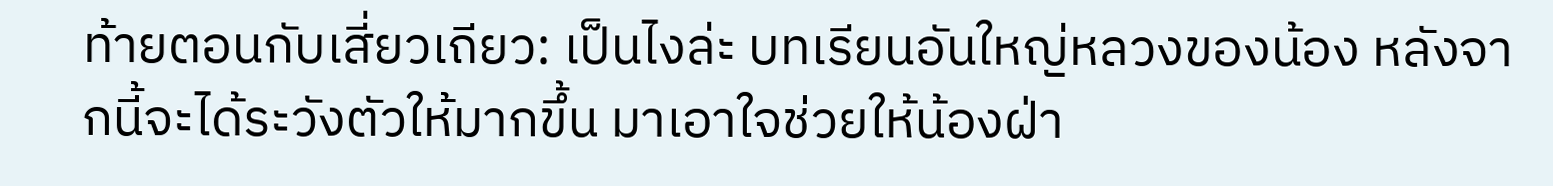ท้ายตอนกับเสี่ยวเถียว: เป็นไงล่ะ บทเรียนอันใหญ่หลวงของน้อง หลังจากนี้จะได้ระวังตัวให้มากขึ้น มาเอาใจช่วยให้น้องฝ่า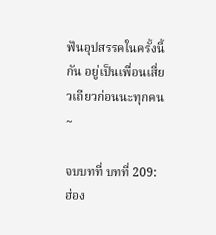ฟันอุปสรรคในครั้งนี้กัน อยู่เป็นเพื่อนเสี่ยวเถียวก่อนนะทุกคน~

จบบทที่ บทที่ 209: ฮ่อง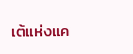เต้แห่งแค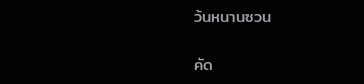ว้นหนานซวน

คัด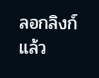ลอกลิงก์แล้ว